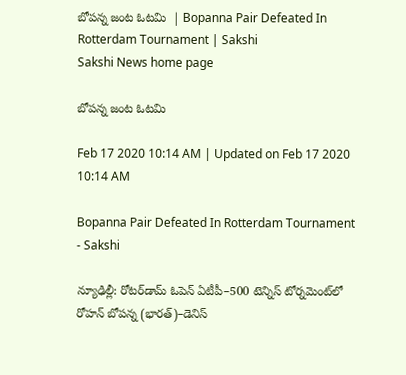బోపన్న జంట ఓటమి  | Bopanna Pair Defeated In Rotterdam Tournament | Sakshi
Sakshi News home page

బోపన్న జంట ఓటమి

Feb 17 2020 10:14 AM | Updated on Feb 17 2020 10:14 AM

Bopanna Pair Defeated In Rotterdam Tournament - Sakshi

న్యూఢిల్లీ: రోటర్‌డామ్‌ ఓపెన్‌ ఏటీపీ–500 టెన్నిస్‌ టోర్నమెంట్‌లో రోహన్‌ బోపన్న (భారత్‌)–డెనిస్‌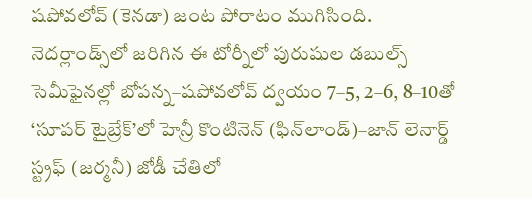షపోవలోవ్‌ (కెనడా) జంట పోరాటం ముగిసింది. నెదర్లాండ్స్‌లో జరిగిన ఈ టోర్నీలో పురుషుల డబుల్స్‌ సెమీఫైనల్లో బోపన్న–షపోవలోవ్‌ ద్వయం 7–5, 2–6, 8–10తో ‘సూపర్‌ టైబ్రేక్‌’లో హెన్రీ కొంటినెన్‌ (ఫిన్‌లాండ్‌)–జాన్‌ లెనార్డ్‌ స్ట్రఫ్‌ (జర్మనీ) జోడీ చేతిలో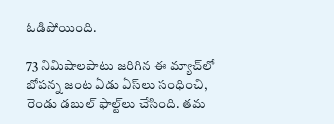ఓడిపోయింది.

73 నిమిషాలపాటు జరిగిన ఈ మ్యాచ్‌లో బోపన్న జంట ఏడు ఏస్‌లు సంధించి, రెండు డబుల్‌ ఫాల్ట్‌లు చేసింది. తమ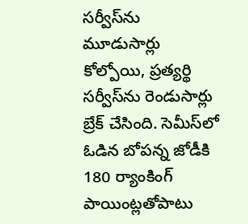సర్వీస్‌ను మూడుసార్లు కోల్పోయి, ప్రత్యర్థి సర్వీస్‌ను రెండుసార్లు బ్రేక్‌ చేసింది. సెమీస్‌లో ఓడిన బోపన్న జోడీకి 180 ర్యాంకింగ్‌ పాయింట్లతోపాటు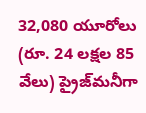32,080 యూరోలు (రూ. 24 లక్షల 85 వేలు) ప్రైజ్‌మనీగా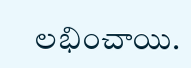లభించాయి.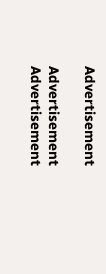Advertisement

Advertisement
Advertisement